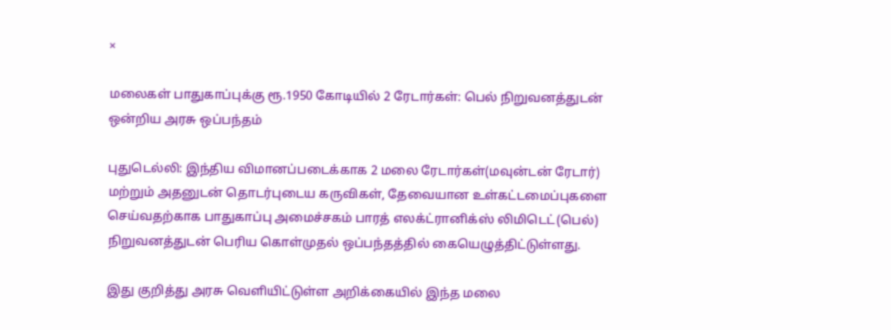×

மலைகள் பாதுகாப்புக்கு ரூ.1950 கோடியில் 2 ரேடார்கள்: பெல் நிறுவனத்துடன் ஒன்றிய அரசு ஒப்பந்தம்

புதுடெல்லி: இந்திய விமானப்படைக்காக 2 மலை ரேடார்கள்(மவுன்டன் ரேடார்) மற்றும் அதனுடன் தொடர்புடைய கருவிகள், தேவையான உள்கட்டமைப்புகளை செய்வதற்காக பாதுகாப்பு அமைச்சகம் பாரத் எலக்ட்ரானிக்ஸ் லிமிடெட்(பெல்) நிறுவனத்துடன் பெரிய கொள்முதல் ஒப்பந்தத்தில் கையெழுத்திட்டுள்ளது.

இது குறித்து அரசு வெளியிட்டுள்ள அறிக்கையில் இந்த மலை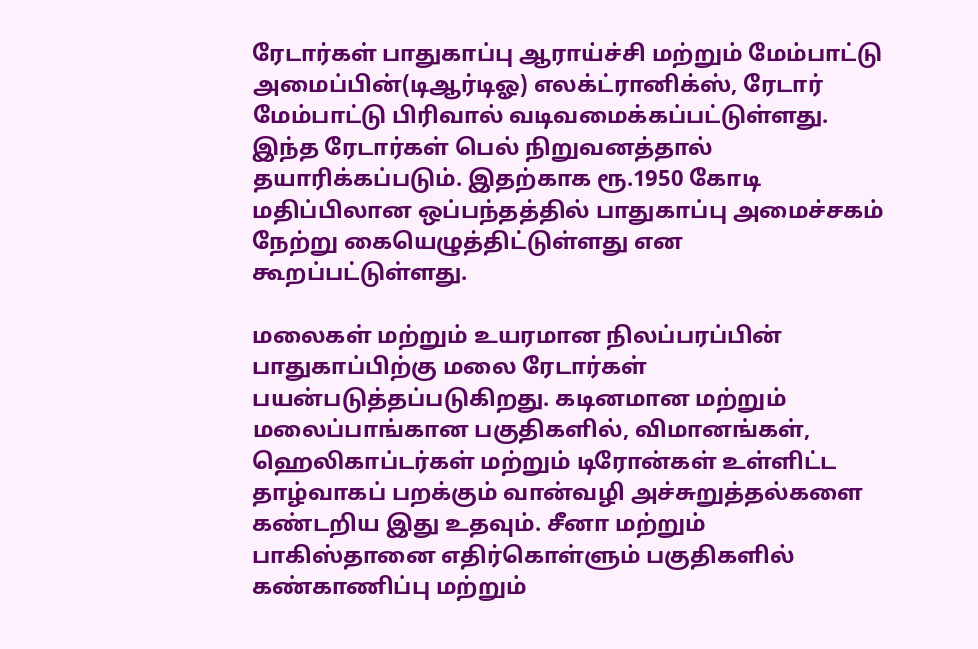ரேடார்கள் பாதுகாப்பு ஆராய்ச்சி மற்றும் மேம்பாட்டு அமைப்பின்(டிஆர்டிஓ) எலக்ட்ரானிக்ஸ், ரேடார் மேம்பாட்டு பிரிவால் வடிவமைக்கப்பட்டுள்ளது. இந்த ரேடார்கள் பெல் நிறுவனத்தால் தயாரிக்கப்படும். இதற்காக ரூ.1950 கோடி மதிப்பிலான ஒப்பந்தத்தில் பாதுகாப்பு அமைச்சகம் நேற்று கையெழுத்திட்டுள்ளது என கூறப்பட்டுள்ளது.

மலைகள் மற்றும் உயரமான நிலப்பரப்பின் பாதுகாப்பிற்கு மலை ரேடார்கள் பயன்படுத்தப்படுகிறது. கடினமான மற்றும் மலைப்பாங்கான பகுதிகளில், விமானங்கள், ஹெலிகாப்டர்கள் மற்றும் டிரோன்கள் உள்ளிட்ட தாழ்வாகப் பறக்கும் வான்வழி அச்சுறுத்தல்களை கண்டறிய இது உதவும். சீனா மற்றும் பாகிஸ்தானை எதிர்கொள்ளும் பகுதிகளில் கண்காணிப்பு மற்றும்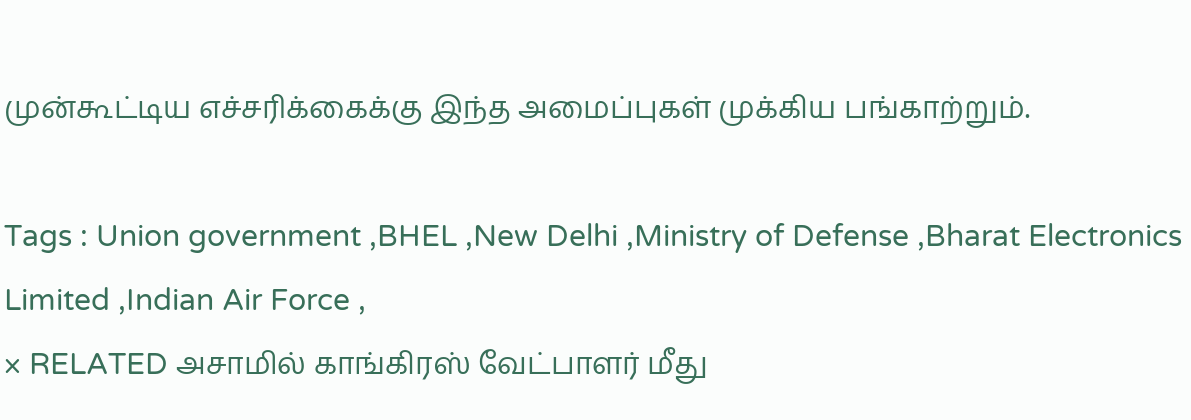முன்கூட்டிய எச்சரிக்கைக்கு இந்த அமைப்புகள் முக்கிய பங்காற்றும்.

Tags : Union government ,BHEL ,New Delhi ,Ministry of Defense ,Bharat Electronics Limited ,Indian Air Force ,
× RELATED அசாமில் காங்கிரஸ் வேட்பாளர் மீது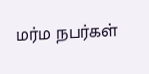மர்ம நபர்கள்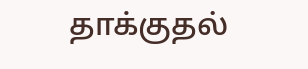தாக்குதல்